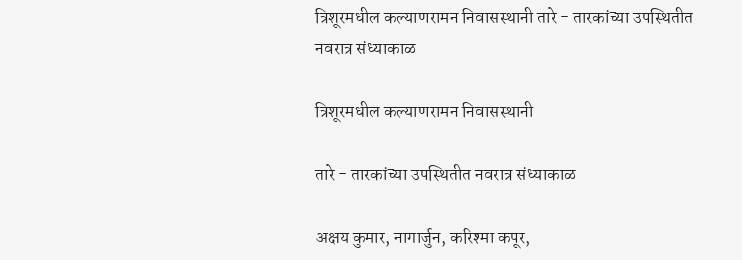त्रिशूरमधील कल्याणरामन निवासस्थानी तारे - तारकांच्या उपस्थितीत नवरात्र संध्याकाळ

त्रिशूरमधील कल्याणरामन निवासस्थानी

तारे - तारकांच्या उपस्थितीत नवरात्र संध्याकाळ

अक्षय कुमार, नागार्जुन, करिश्मा कपूर,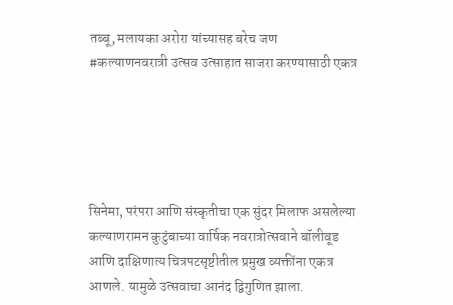तब्बू, मलायका अरोरा यांच्यासह बरेच जण #कल्याणनवरात्री उत्सव उत्साहात साजरा करण्यासाठी एकत्र





सिनेमा, परंपरा आणि संस्कृतीचा एक सुंदर मिलाफ असलेल्या कल्याणरामन कुटुंबाच्या वार्षिक नवरात्रोत्सवाने बॉलीवूड आणि दाक्षिणात्य चित्रपटसृष्टीतील प्रमुख व्यक्तींना एकत्र आणले. यामुळे उत्सवाचा आनंद द्विगुणित झाला.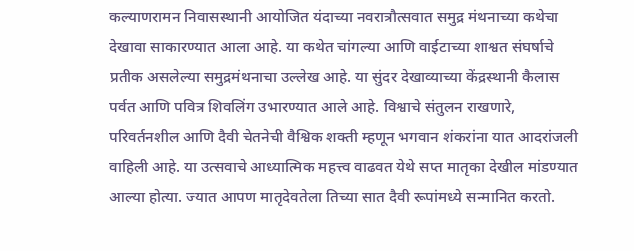कल्याणरामन निवासस्थानी आयोजित यंदाच्या नवरात्रौत्सवात समुद्र मंथनाच्या कथेचा देखावा साकारण्यात आला आहे. या कथेत चांगल्या आणि वाईटाच्या शाश्वत संघर्षाचे प्रतीक असलेल्या समुद्रमंथनाचा उल्लेख आहे. या सुंदर देखाव्याच्या केंद्रस्थानी कैलास पर्वत आणि पवित्र शिवलिंग उभारण्यात आले आहे. विश्वाचे संतुलन राखणारे, परिवर्तनशील आणि दैवी चेतनेची वैश्विक शक्ती म्हणून भगवान शंकरांना यात आदरांजली वाहिली आहे. या उत्सवाचे आध्यात्मिक महत्त्व वाढवत येथे सप्त मातृका देखील मांडण्यात आल्या होत्या. ज्यात आपण मातृदेवतेला तिच्या सात दैवी रूपांमध्ये सन्मानित करतो.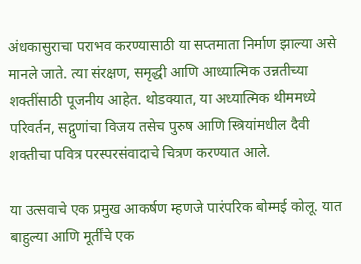अंधकासुराचा पराभव करण्यासाठी या सप्तमाता निर्माण झाल्या असे मानले जाते. त्या संरक्षण, समृद्धी आणि आध्यात्मिक उन्नतीच्या शक्तींसाठी पूजनीय आहेत. थोडक्यात, या अध्यात्मिक थीममध्ये परिवर्तन, सद्गुणांचा विजय तसेच पुरुष आणि स्त्रियांमधील दैवी शक्तीचा पवित्र परस्परसंवादाचे चित्रण करण्यात आले.

या उत्सवाचे एक प्रमुख आकर्षण म्हणजे पारंपरिक बोम्मई कोलू. यात बाहुल्या आणि मूर्तींचे एक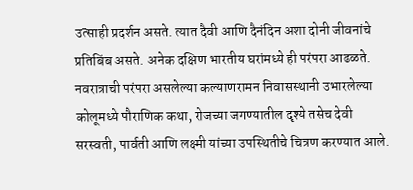उत्साही प्रदर्शन असते. त्यात दैवी आणि दैनंदिन अशा दोनी जीवनांचे प्रतिबिंब असते. अनेक दक्षिण भारतीय घरांमध्ये ही परंपरा आढळते. नवरात्राची परंपरा असलेल्या कल्याणरामन निवासस्थानी उभारलेल्या कोलूमध्ये पौराणिक कथा, रोजच्या जगण्यातील दृश्ये तसेच देवी सरस्वती, पार्वती आणि लक्ष्मी यांच्या उपस्थितीचे चित्रण करण्यात आले.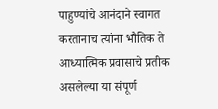पाहुण्यांचे आनंदाने स्वागत करतानाच त्यांना भौतिक ते आध्यात्मिक प्रवासाचे प्रतीक असलेल्या या संपूर्ण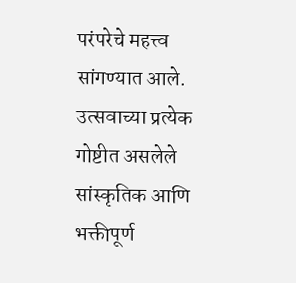परंपरेचे महत्त्व सांगण्यात आले. उत्सवाच्या प्रत्येक गोष्टीत असलेले सांस्कृतिक आणि भक्तीपूर्ण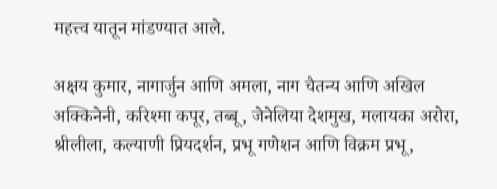महत्त्व यातून मांडण्यात आले.

अक्षय कुमार, नागार्जुन आणि अमला, नाग चैतन्य आणि अखिल अक्किनेनी, करिश्मा कपूर, तब्बू, जेनेलिया देशमुख, मलायका अरोरा, श्रीलीला, कल्याणी प्रियदर्शन, प्रभू गणेशन आणि विक्रम प्रभू,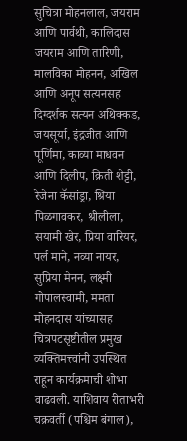सुचित्रा मोहनलाल, जयराम आणि पार्वथी, कालिदास जयराम आणि तारिणी, मालविका मोहनन, अखिल आणि अनूप सत्यनसह दिग्दर्शक सत्यन अथिक्कड, जयसूर्या, इंद्रजीत आणि पूर्णिमा, काव्या माधवन आणि दिलीप, क्रिती शेट्टी, रेजेना कॅसांड्रा, श्रिया पिळगावकर, श्रीलीला, सयामी खेर, प्रिया वारियर, पर्ल माने, नव्या नायर, सुप्रिया मेनन, लक्ष्मी गोपालस्वामी, ममता मोहनदास यांच्यासह चित्रपटसृष्टीतील प्रमुख व्यक्तिमत्त्वांनी उपस्थित राहून कार्यक्रमाची शोभा वाढवली. याशिवाय रीताभरी चक्रवर्ती (पश्चिम बंगाल),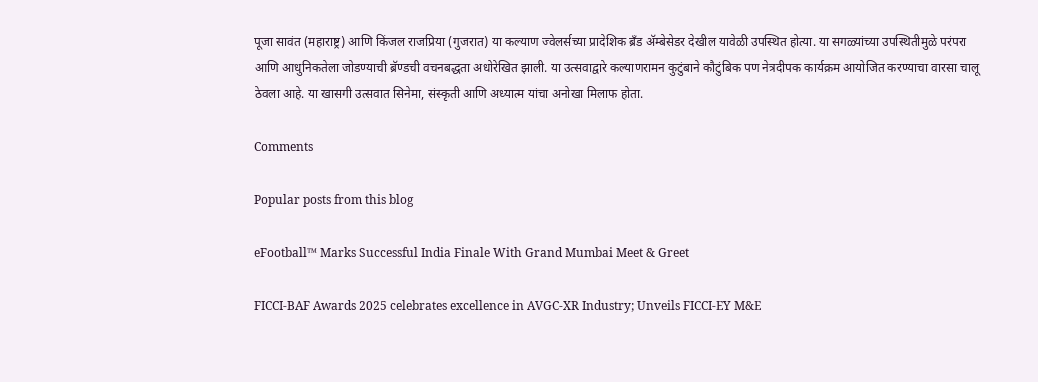पूजा सावंत (महाराष्ट्र) आणि किंजल राजप्रिया (गुजरात) या कल्याण ज्वेलर्सच्या प्रादेशिक ब्रँड अ‍ॅम्बेसेडर देखील यावेळी उपस्थित होत्या. या सगळ्यांच्या उपस्थितीमुळे परंपरा आणि आधुनिकतेला जोडण्याची ब्रॅण्डची वचनबद्धता अधोरेखित झाली. या उत्सवाद्वारे कल्याणरामन कुटुंबाने कौटुंबिक पण नेत्रदीपक कार्यक्रम आयोजित करण्याचा वारसा चालू ठेवला आहे. या खासगी उत्सवात सिनेमा, संस्कृती आणि अध्यात्म यांचा अनोखा मिलाफ होता.

Comments

Popular posts from this blog

eFootball™ Marks Successful India Finale With Grand Mumbai Meet & Greet

FICCI-BAF Awards 2025 celebrates excellence in AVGC-XR Industry; Unveils FICCI-EY M&E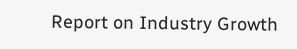Report on Industry Growth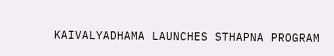KAIVALYADHAMA LAUNCHES STHAPNA PROGRAM